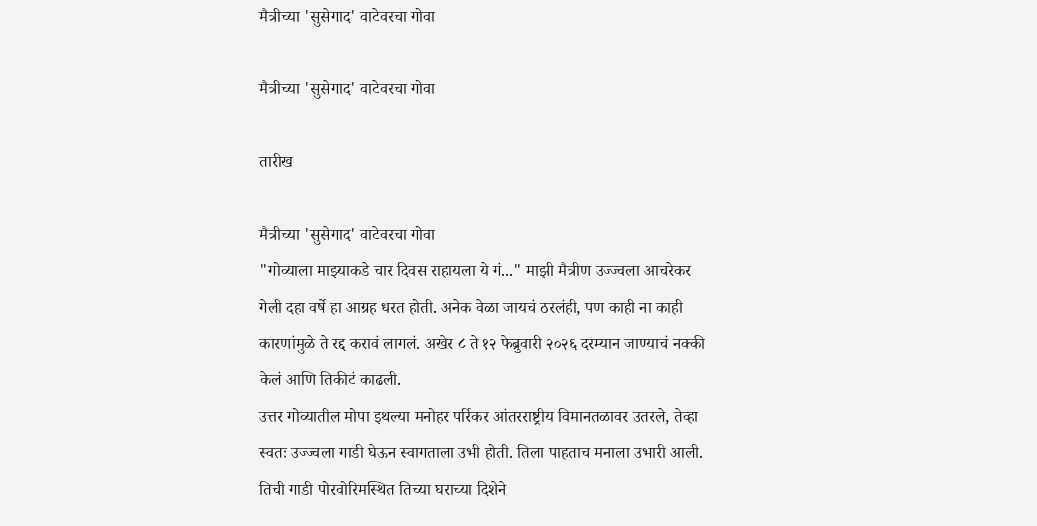मैत्रीच्या 'सुसेगाद' वाटेवरचा गोवा

मैत्रीच्या 'सुसेगाद' वाटेवरचा गोवा

तारीख

मैत्रीच्या 'सुसेगाद' वाटेवरचा गोवा
"गोव्याला माझ्याकडे चार दिवस राहायला ये गं..." माझी मैत्रीण उज्ज्वला आचरेकर गेली दहा वर्षे हा आग्रह धरत होती. अनेक वेळा जायचं ठरलंही, पण काही ना काही कारणांमुळे ते रद्द करावं लागलं. अखेर ८ ते १२ फेब्रुवारी २०२६ दरम्यान जाण्याचं नक्की केलं आणि तिकीटं काढली.
उत्तर गोव्यातील मोपा इथल्या मनोहर पर्रिकर आंतरराष्ट्रीय विमानतळावर उतरले, तेव्हा स्वतः उज्ज्वला गाडी घेऊन स्वागताला उभी होती. तिला पाहताच मनाला उभारी आली. तिची गाडी पोरवोरिमस्थित तिच्या घराच्या दिशेने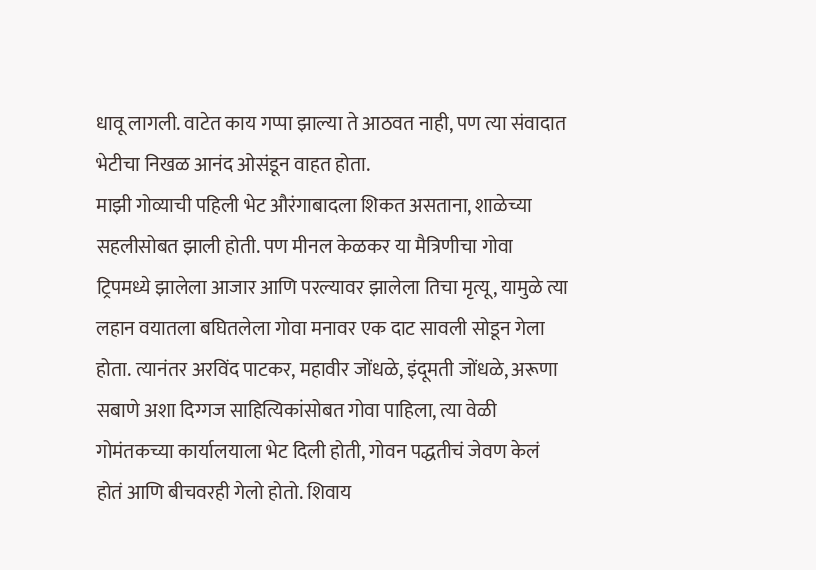धावू लागली. वाटेत काय गप्पा झाल्या ते आठवत नाही, पण त्या संवादात भेटीचा निखळ आनंद ओसंडून वाहत होता.
माझी गोव्याची पहिली भेट औरंगाबादला शिकत असताना, शाळेच्या सहलीसोबत झाली होती. पण मीनल केळकर या मैत्रिणीचा गोवा ट्रिपमध्ये झालेला आजार आणि परल्यावर झालेला तिचा मृत्यू, यामुळे त्या लहान वयातला बघितलेला गोवा मनावर एक दाट सावली सोडून गेला होता. त्यानंतर अरविंद पाटकर, महावीर जोंधळे, इंदूमती जोंधळे, अरूणा सबाणे अशा दिग्गज साहित्यिकांसोबत गोवा पाहिला, त्या वेळी गोमंतकच्या कार्यालयाला भेट दिली होती, गोवन पद्धतीचं जेवण केलं होतं आणि बीचवरही गेलो होतो. शिवाय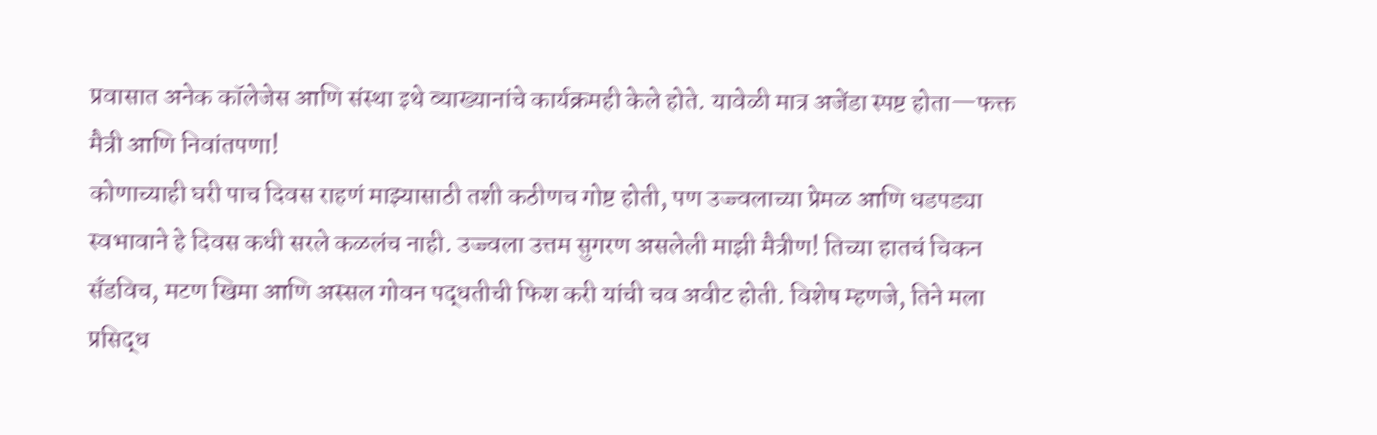प्रवासात अनेक कॉलेजेस आणि संस्था इथे व्‍याख्यानांचे कार्यक्रमही केले होते. यावेळी मात्र अजेंडा स्पष्ट होता—फक्त मैत्री आणि निवांतपणा!
कोणाच्याही घरी पाच दिवस राहणं माझ्यासाठी तशी कठीणच गोष्ट होती, पण उज्ज्वलाच्या प्रेमळ आणि धडपड्या स्वभावाने हे दिवस कधी सरले कळलंच नाही. उज्ज्वला उत्तम सुगरण असलेली माझी मैत्रीण! तिच्या हातचं चिकन सँडविच, मटण खिमा आणि अस्सल गोवन पद्धतीची फिश करी यांची चव अवीट होती. विशेष म्हणजे, तिने मला प्रसिद्ध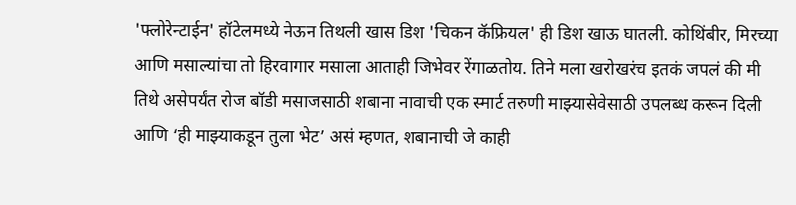'फ्लोरेन्टाईन' हॉटेलमध्ये नेऊन तिथली खास डिश 'चिकन कॅफ्रियल' ही डिश खाऊ घातली. कोथिंबीर, मिरच्या आणि मसाल्यांचा तो हिरवागार मसाला आताही जिभेवर रेंगाळतोय. तिने मला खरोखरंच इतकं जपलं की मी तिथे असेपर्यंत रोज बॉडी मसाजसाठी शबाना नावाची एक स्मार्ट तरुणी माझ्यासेवेसाठी उपलब्ध करून दिली आणि ‘ही माझ्याकडून तुला भेट’ असं म्हणत, शबानाची जे काही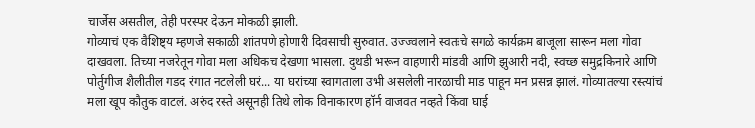चार्जेस असतील, तेही परस्पर देऊन मोकळी झाली.
गोव्याचं एक वैशिष्ट्य म्हणजे सकाळी शांतपणे होणारी दिवसाची सुरुवात. उज्ज्वलाने स्वतःचे सगळे कार्यक्रम बाजूला सारून मला गोवा दाखवला. तिच्या नजरेतून गोवा मला अधिकच देखणा भासला. दुथडी भरून वाहणारी मांडवी आणि झुआरी नदी, स्वच्छ समुद्रकिनारे आणि पोर्तुगीज शैलीतील गडद रंगात नटलेली घरं... या घरांच्या स्वागताला उभी असलेली नारळाची माड पाहून मन प्रसन्न झालं. गोव्यातल्या रस्त्यांचं मला खूप कौतुक वाटलं. अरुंद रस्ते असूनही तिथे लोक विनाकारण हॉर्न वाजवत नव्‍हते किंवा घाई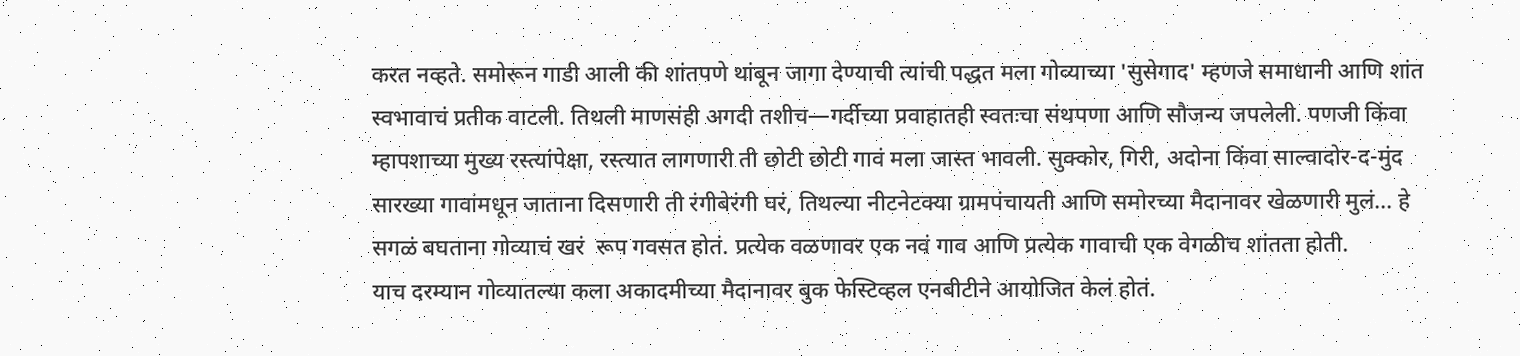करत नव्‍हते. समोरून गाडी आली की शांतपणे थांबून जागा देण्याची त्यांची पद्धत मला गोव्याच्या 'सुसेगाद' म्हणजे समाधानी आणि शांत स्वभावाचं प्रतीक वाटली. तिथली माणसंही अगदी तशीच—गर्दीच्या प्रवाहातही स्वतःचा संथपणा आणि सौजन्य जपलेली. पणजी किंवा म्हापशाच्या मुख्य रस्त्यांपेक्षा, रस्त्यात लागणारी ती छोटी छोटी गावं मला जास्त भावली. सुक्कोर, गिरी, अदोना किंवा साल्वादोर-द-मुंद सारख्या गावांमधून जाताना दिसणारी ती रंगीबेरंगी घरं, तिथल्या नीटनेटक्या ग्रामपंचायती आणि समोरच्या मैदानावर खेळणारी मुलं... हे सगळं बघताना गोव्याचं खरं  रूप गवसत होतं. प्रत्येक वळणावर एक नवं गाव आणि प्रत्येक गावाची एक वेगळीच शांतता होती.
याच दरम्यान गोव्‍यातल्या कला अकादमीच्या मैदानावर बुक फेस्टिव्‍हल एनबीटीने आयोजित केलं होतं.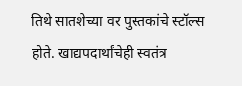तिथे सातशेच्या वर पुस्तकांचे स्टॉल्स होते. खाद्यपदार्थांचेही स्वतंत्र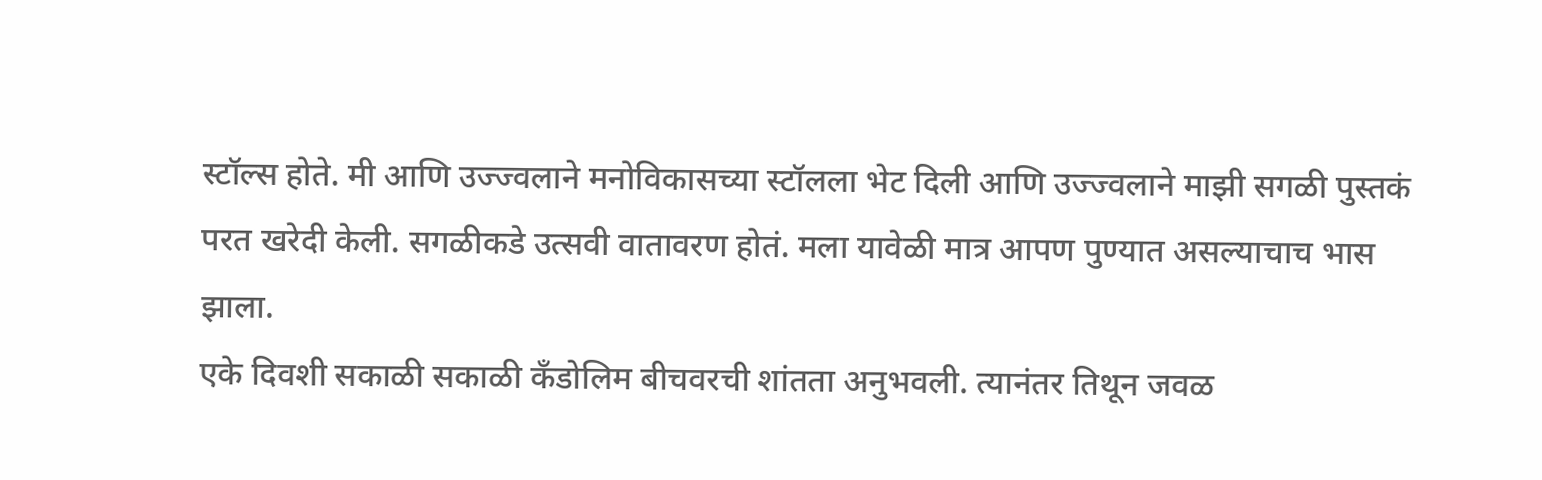स्टॉल्स होते. मी आणि उज्ज्वलाने मनोविकासच्या स्टॉलला भेट दिली आणि उज्ज्वलाने माझी सगळी पुस्तकं परत खरेदी केली. सगळीकडे उत्सवी वातावरण होतं. मला यावेळी मात्र आपण पुण्यात असल्याचाच भास झाला.
एके दिवशी सकाळी सकाळी कँडोलिम बीचवरची शांतता अनुभवली. त्यानंतर तिथून जवळ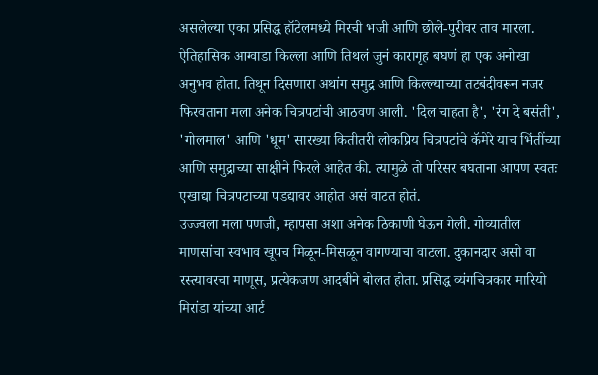असलेल्या एका प्रसिद्ध हॉटेलमध्ये मिरची भजी आणि छोले-पुरीवर ताव मारला. ऐतिहासिक आग्वाडा किल्ला आणि तिथलं जुनं कारागृह बघणं हा एक अनोखा अनुभव होता. तिथून दिसणारा अथांग समुद्र आणि किल्ल्याच्या तटबंदीवरून नजर फिरवताना मला अनेक चित्रपटांची आठवण आली. 'दिल चाहता है', 'रंग दे बसंती', 'गोलमाल' आणि 'धूम' सारख्या कितीतरी लोकप्रिय चित्रपटांचे कॅमेरे याच भिंतींच्या आणि समुद्राच्या साक्षीने फिरले आहेत की. त्यामुळे तो परिसर बघताना आपण स्वतः एखाद्या चित्रपटाच्या पडद्यावर आहोत असं वाटत होतं.
उज्ज्वला मला पणजी, म्हापसा अशा अनेक ठिकाणी घेऊन गेली. गोव्यातील माणसांचा स्वभाव खूपच मिळून-मिसळून वागण्याचा वाटला. दुकानदार असो वा रस्त्यावरचा माणूस, प्रत्येकजण आदबीने बोलत होता. प्रसिद्ध व्यंगचित्रकार मारियो मिरांडा यांच्या आर्ट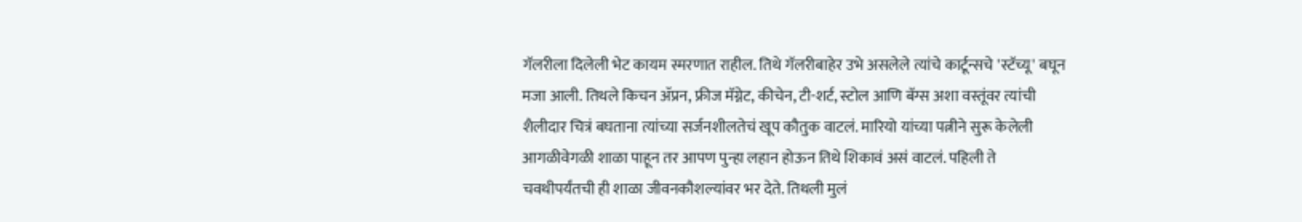गॅलरीला दिलेली भेट कायम स्मरणात राहील. तिथे गॅलरीबाहेर उभे असलेले त्यांचे कार्टून्सचे 'स्टॅच्यू' बघून मजा आली. तिथले किचन ॲप्रन, फ्रीज मॅग्नेट, कीचेन, टी-शर्ट, स्टोल आणि बॅग्स अशा वस्तूंवर त्यांची शैलीदार चित्रं बघताना त्यांच्या सर्जनशीलतेचं खूप कौतुक वाटलं. मारियो यांच्या पत्नीने सुरू केलेली आगळीवेगळी शाळा पाहून तर आपण पुन्हा लहान होऊन तिथे शिकावं असं वाटलं. पहिली ते चवथीपर्यंतची ही शाळा जीवनकौशल्यांवर भर देते. तिथली मुलं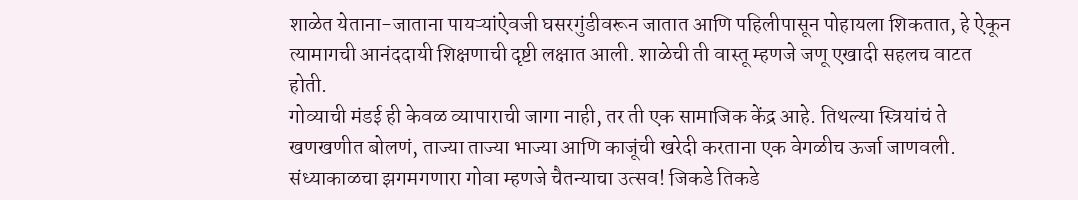शाळेत येताना-जाताना पायऱ्यांऐवजी घसरगुंडीवरून जातात आणि पहिलीपासून पोहायला शिकतात, हे ऐकून त्यामागची आनंददायी शिक्षणाची दृष्टी लक्षात आली. शाळेची ती वास्तू म्हणजे जणू एखादी सहलच वाटत होती.
गोव्याची मंडई ही केवळ व्यापाराची जागा नाही, तर ती एक सामाजिक केंद्र आहे. तिथल्या स्त्रियांचं ते खणखणीत बोलणं, ताज्या ताज्या भाज्या आणि काजूंची खरेदी करताना एक वेगळीच ऊर्जा जाणवली. संध्याकाळचा झगमगणारा गोवा म्हणजे चैतन्याचा उत्सव! जिकडे तिकडे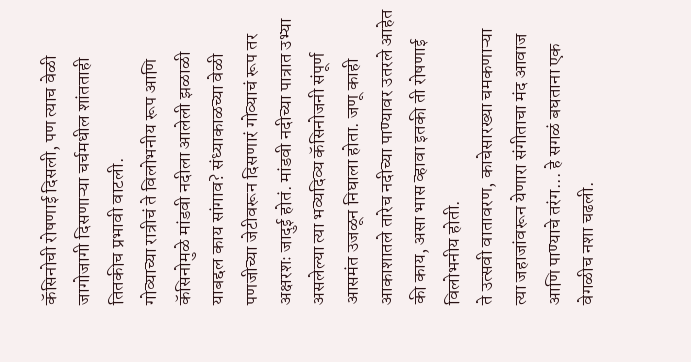कॅसिनोची रोषणाई दिसली, पण त्याच वेळी जागोजागी दिसणाऱ्या चर्चमधील शांतताही तितकीच प्रभावी वाटली.
गोव्याच्या रात्रीचं ते विलोभनीय रूप आणि कॅसिनोमुळे मांडवी नदीला आलेली झळाळी याबद्दल काय सांगाव? संध्याकाळच्या वेळी पणजीच्या जेटीवरून दिसणारं गोव्याचं रूप तर अक्षरशः जादुई होतं. मांडवी नदीच्या पात्रात उभ्या असलेल्या त्या भव्यदिव्य कॅसिनोजनी संपूर्ण आसमंत उजळून निघाला होता. जणू काही आकाशातले तारेच नदीच्या पाण्यावर उतरले आहेत की काय, असा भास व्हावा इतकी ती रोषणाई विलोभनीय होती.
ते उत्सवी वातावरण, काचेसारख्या चमकणाऱ्या त्या जहाजांवरून येणारा संगीताचा मंद आवाज आणि पाण्याचे तरंग... हे सगळं बघताना एक वेगळीच नशा चढली.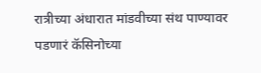रात्रीच्या अंधारात मांडवीच्या संथ पाण्यावर पडणारं कॅसिनोच्या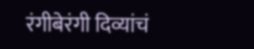रंगीबेरंगी दिव्यांचं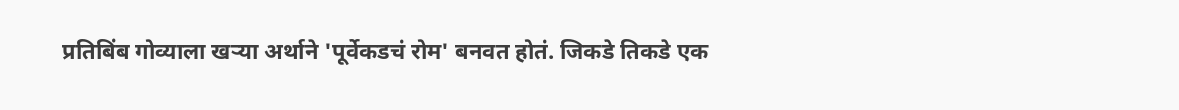प्रतिबिंब गोव्याला खऱ्या अर्थाने 'पूर्वेकडचं रोम' बनवत होतं. जिकडे तिकडे एक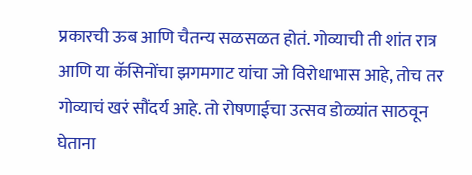प्रकारची ऊब आणि चैतन्य सळसळत होतं. गोव्याची ती शांत रात्र आणि या कॅसिनोंचा झगमगाट यांचा जो विरोधाभास आहे, तोच तर गोव्याचं खरं सौंदर्य आहे. तो रोषणाईचा उत्सव डोळ्यांत साठवून घेताना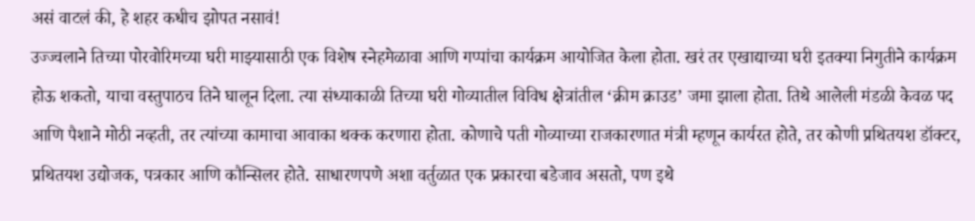असं वाटलं की, हे शहर कधीच झोपत नसावं!
उज्ज्वलाने तिच्या पोरवोरिमच्या घरी माझ्यासाठी एक विशेष स्नेहमेळावा आणि गप्पांचा कार्यक्रम आयोजित केला होता. खरं तर एखाद्याच्या घरी इतक्या निगुतीने कार्यक्रम होऊ शकतो, याचा वस्तुपाठच तिने घालून दिला. त्या संध्याकाळी तिच्या घरी गोव्यातील विविध क्षेत्रांतील ‘क्रीम क्राउड’ जमा झाला होता. तिथे आलेली मंडळी केवळ पद आणि पैशाने मोठी नव्हती, तर त्यांच्या कामाचा आवाका थक्क करणारा होता. कोणाचे पती गोव्याच्या राजकारणात मंत्री म्हणून कार्यरत होते, तर कोणी प्रथितयश डॉक्टर, प्रथितयश उद्योजक, पत्रकार आणि कौन्सिलर होते. साधारणपणे अशा वर्तुळात एक प्रकारचा बडेजाव असतो, पण इथे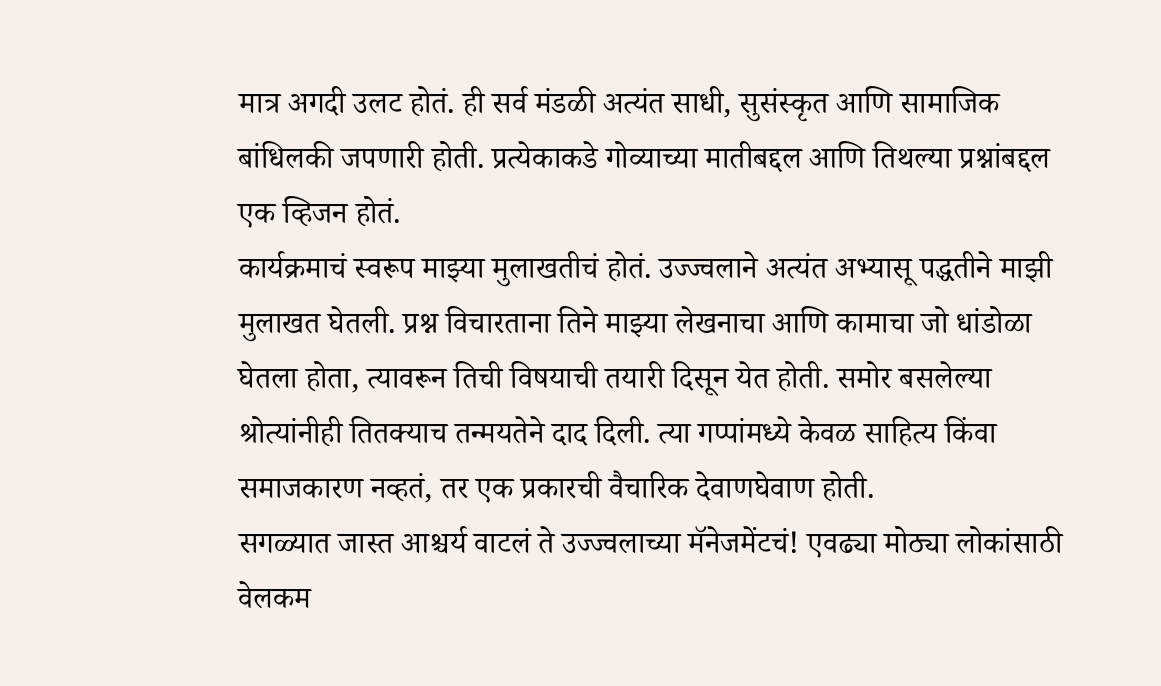मात्र अगदी उलट होतं. ही सर्व मंडळी अत्यंत साधी, सुसंस्कृत आणि सामाजिक बांधिलकी जपणारी होती. प्रत्येकाकडे गोव्याच्या मातीबद्दल आणि तिथल्या प्रश्नांबद्दल एक व्हिजन होतं.
कार्यक्रमाचं स्वरूप माझ्या मुलाखतीचं होतं. उज्ज्वलाने अत्यंत अभ्यासू पद्धतीने माझी मुलाखत घेतली. प्रश्न विचारताना तिने माझ्या लेखनाचा आणि कामाचा जो धांडोळा घेतला होता, त्यावरून तिची विषयाची तयारी दिसून येत होती. समोर बसलेल्या श्रोत्यांनीही तितक्याच तन्मयतेने दाद दिली. त्या गप्पांमध्ये केवळ साहित्य किंवा समाजकारण नव्हतं, तर एक प्रकारची वैचारिक देवाणघेवाण होती.
सगळ्यात जास्त आश्चर्य वाटलं ते उज्ज्वलाच्या मॅनेजमेंटचं! एवढ्या मोठ्या लोकांसाठी वेलकम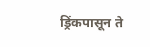ड्रिंकपासून ते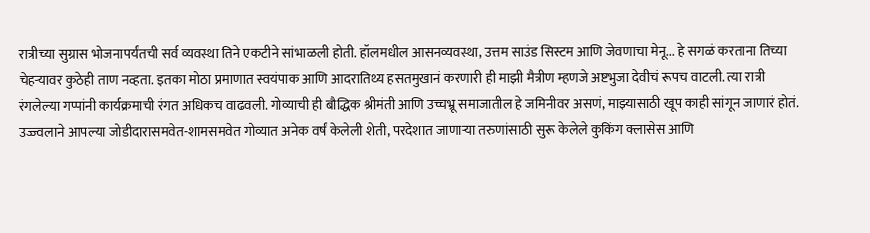रात्रीच्या सुग्रास भोजनापर्यंतची सर्व व्यवस्था तिने एकटीने सांभाळली होती. हॉलमधील आसनव्यवस्था, उत्तम साउंड सिस्टम आणि जेवणाचा मेनू... हे सगळं करताना तिच्या चेहऱ्यावर कुठेही ताण नव्हता. इतका मोठा प्रमाणात स्वयंपाक आणि आदरातिथ्य हसतमुखानं करणारी ही माझी मैत्रीण म्हणजे अष्टभुजा देवीचं रूपच वाटली. त्या रात्री रंगलेल्या गप्पांनी कार्यक्रमाची रंगत अधिकच वाढवली. गोव्याची ही बौद्धिक श्रीमंती आणि उच्चभ्रू समाजातील हे जमिनीवर असणं, माझ्यासाठी खूप काही सांगून जाणारं होतं.
उज्ज्वलाने आपल्या जोडीदारासमवेत-शामसमवेत गोव्यात अनेक वर्षं केलेली शेती, परदेशात जाणाऱ्या तरुणांसाठी सुरू केलेले कुकिंग क्लासेस आणि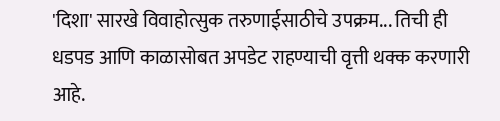'दिशा' सारखे विवाहोत्सुक तरुणाईसाठीचे उपक्रम... तिची ही धडपड आणि काळासोबत अपडेट राहण्याची वृत्ती थक्क करणारी आहे.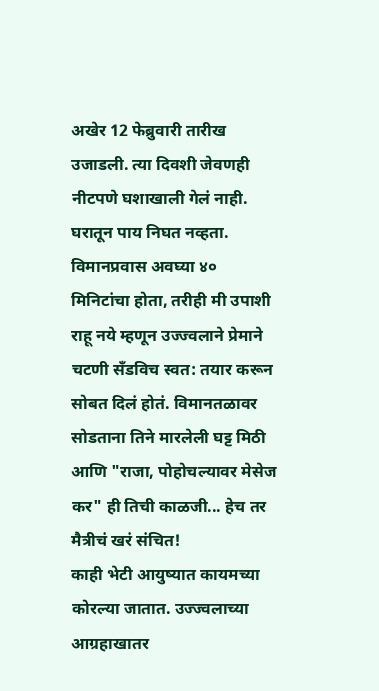अखेर 12 फेब्रुवारी तारीख उजाडली. त्या दिवशी जेवणही नीटपणे घशाखाली गेलं नाही. घरातून पाय निघत नव्हता. विमानप्रवास अवघ्या ४० मिनिटांचा होता, तरीही मी उपाशी राहू नये म्हणून उज्ज्वलाने प्रेमाने चटणी सँडविच स्वत: तयार करून सोबत दिलं होतं. विमानतळावर सोडताना तिने मारलेली घट्ट मिठी आणि "राजा, पोहोचल्यावर मेसेज कर" ही तिची काळजी... हेच तर मैत्रीचं खरं संचित!
काही भेटी आयुष्यात कायमच्या कोरल्या जातात. उज्ज्वलाच्या आग्रहाखातर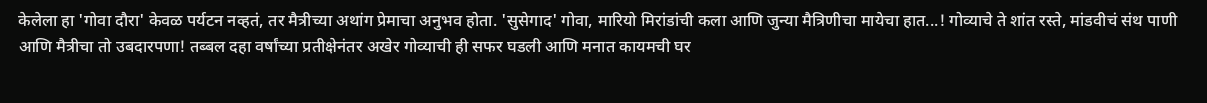केलेला हा 'गोवा दौरा' केवळ पर्यटन नव्हतं, तर मैत्रीच्या अथांग प्रेमाचा अनुभव होता. 'सुसेगाद' गोवा, मारियो मिरांडांची कला आणि जुन्या मैत्रिणीचा मायेचा हात...! गोव्याचे ते शांत रस्ते, मांडवीचं संथ पाणी आणि मैत्रीचा तो उबदारपणा! तब्बल दहा वर्षांच्या प्रतीक्षेनंतर अखेर गोव्याची ही सफर घडली आणि मनात कायमची घर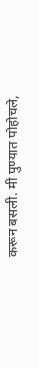करून बसली. मी पुण्यात पोहोचले,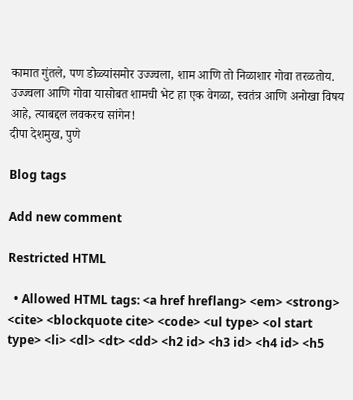कामात गुंतले, पण डोळ्यांसमोर उज्ज्वला, शाम आणि तो निळाशार गोवा तरळतोय. उज्ज्वला आणि गोवा यासोबत शामची भेट हा एक वेगळा, स्वतंत्र आणि अनोखा विषय आहे, त्याबद्दल लवकरच सांगेन!
दीपा देशमुख, पुणे

Blog tags

Add new comment

Restricted HTML

  • Allowed HTML tags: <a href hreflang> <em> <strong> <cite> <blockquote cite> <code> <ul type> <ol start type> <li> <dl> <dt> <dd> <h2 id> <h3 id> <h4 id> <h5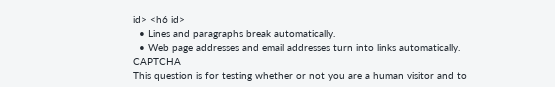id> <h6 id>
  • Lines and paragraphs break automatically.
  • Web page addresses and email addresses turn into links automatically.
CAPTCHA
This question is for testing whether or not you are a human visitor and to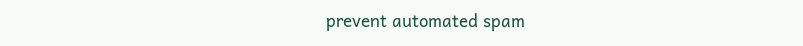prevent automated spam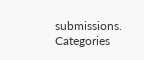submissions.
Categories